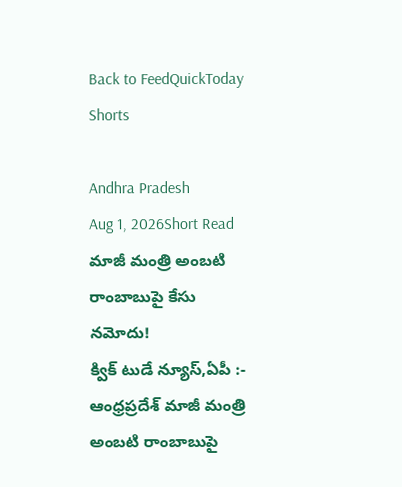Back to FeedQuickToday Shorts

Andhra Pradesh
Aug 1, 2026Short Read
మాజీ మంత్రి అంబటి రాంబాబుపై కేసు నమోదు!
క్విక్ టుడే న్యూస్,ఏపీ :- ఆంధ్రప్రదేశ్ మాజీ మంత్రి అంబటి రాంబాబుపై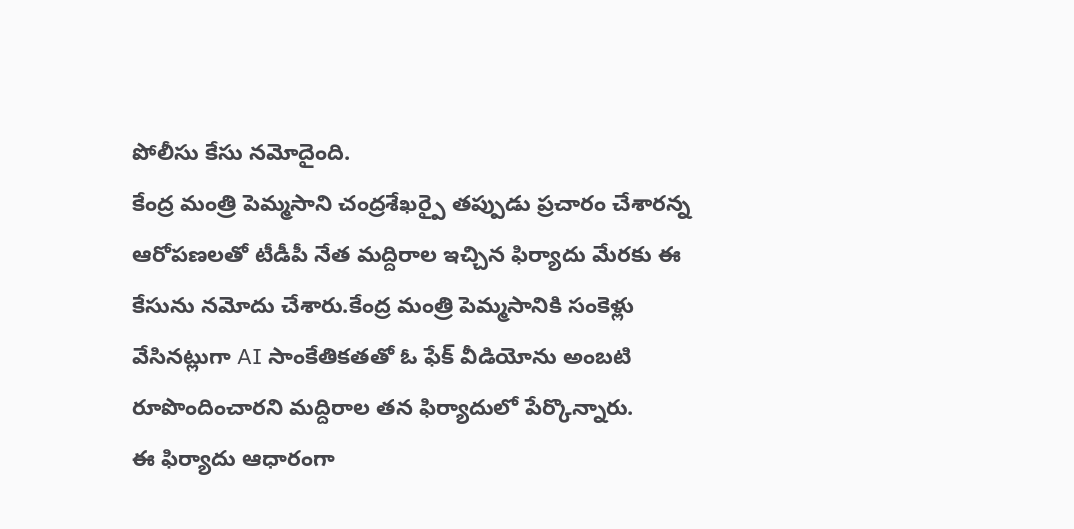పోలీసు కేసు నమోదైంది.
కేంద్ర మంత్రి పెమ్మసాని చంద్రశేఖర్పై తప్పుడు ప్రచారం చేశారన్న ఆరోపణలతో టీడీపీ నేత మద్దిరాల ఇచ్చిన ఫిర్యాదు మేరకు ఈ కేసును నమోదు చేశారు.కేంద్ర మంత్రి పెమ్మసానికి సంకెళ్లు వేసినట్లుగా AI సాంకేతికతతో ఓ ఫేక్ వీడియోను అంబటి రూపొందించారని మద్దిరాల తన ఫిర్యాదులో పేర్కొన్నారు.
ఈ ఫిర్యాదు ఆధారంగా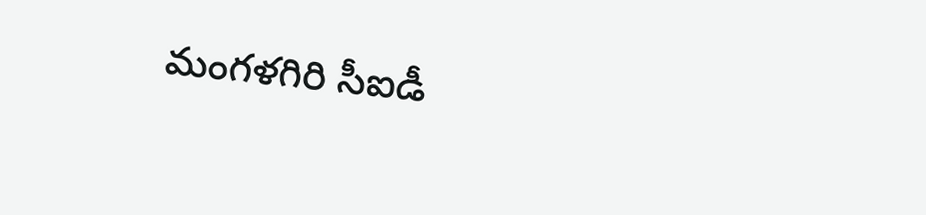మంగళగిరి సీఐడీ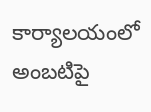కార్యాలయంలో అంబటిపై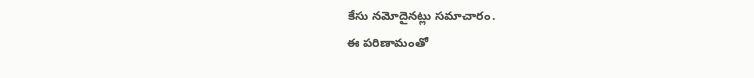కేసు నమోదైనట్లు సమాచారం.
ఈ పరిణామంతో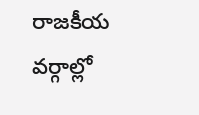రాజకీయ వర్గాల్లో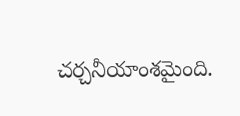చర్చనీయాంశమైంది.